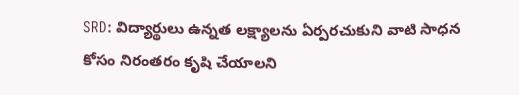SRD: విద్యార్థులు ఉన్నత లక్ష్యాలను ఏర్పరచుకుని వాటి సాధన కోసం నిరంతరం కృషి చేయాలని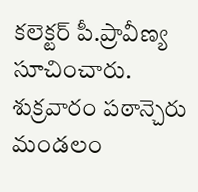కలెక్టర్ పీ.ప్రావీణ్య సూచించారు. శుక్రవారం పఠాన్చెరు మండలం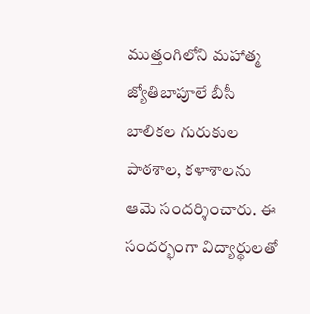ముత్తంగిలోని మహాత్మ జ్యోతిబాపూలే బీసీ బాలికల గురుకుల పాఠశాల, కళాశాలను ఆమె సందర్శించారు. ఈ సందర్భంగా విద్యార్థులతో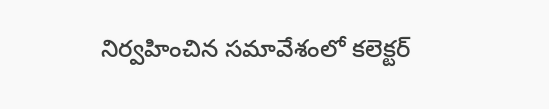నిర్వహించిన సమావేశంలో కలెక్టర్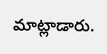మాట్లాడారు.